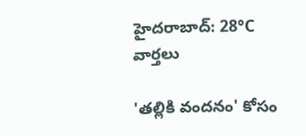హైదరాబాద్: 28°C
వార్తలు

'తల్లికి వందనం' కోసం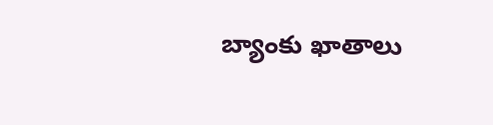బ్యాంకు ఖాతాలు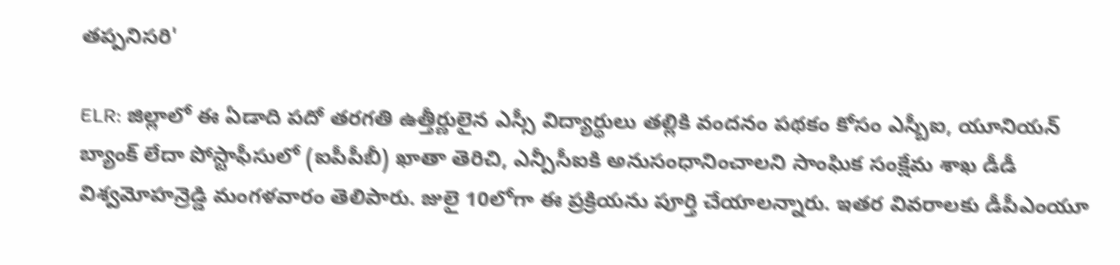తప్పనిసరి'

ELR: జిల్లాలో ఈ ఏడాది పదో తరగతి ఉత్తీర్ణులైన ఎస్సీ విద్యార్థులు తల్లికి వందనం పథకం కోసం ఎస్బీఐ, యూనియన్ బ్యాంక్ లేదా పోస్టాఫీసులో (ఐపీపీబీ) ఖాతా తెరిచి, ఎన్పీసీఐకి అనుసంధానించాలని సాంఘిక సంక్షేమ శాఖ డీడీ విశ్వమోహన్రెడ్డి మంగళవారం తెలిపారు. జులై 10లోగా ఈ ప్రక్రియను పూర్తి చేయాలన్నారు. ఇతర వివరాలకు డీపీఎంయూ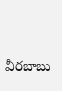వీరబాబు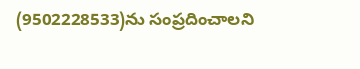(9502228533)ను సంప్రదించాలని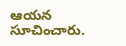ఆయన సూచించారు.